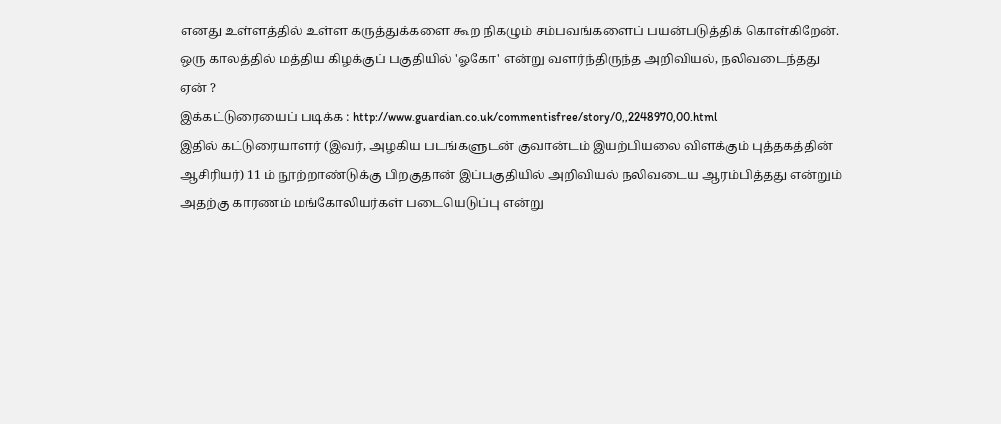எனது உள்ளத்தில் உள்ள கருத்துக்களை கூற நிகழும் சம்பவங்களைப் பயன்படுத்திக் கொள்கிறேன்.
ஒரு காலத்தில் மத்திய கிழக்குப் பகுதியில் 'ஓகோ' என்று வளர்ந்திருந்த அறிவியல், நலிவடைந்தது ஏன் ?
இக்கட்டுரையைப் படிக்க : http://www.guardian.co.uk/commentisfree/story/0,,2248970,00.html
இதில் கட்டுரையாளர் (இவர், அழகிய படங்களுடன் குவான்டம் இயற்பியலை விளக்கும் புத்தகத்தின் ஆசிரியர்) 11 ம் நூற்றாண்டுக்கு பிறகுதான் இப்பகுதியில் அறிவியல் நலிவடைய ஆரம்பித்தது என்றும் அதற்கு காரணம் மங்கோலியர்கள் படையெடுப்பு என்று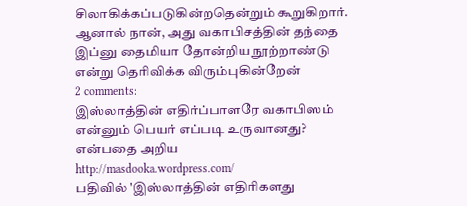சிலாகிக்கப்படுகின்றதென்றும் கூறுகிறார்.
ஆனால் நான், அது வகாபிசத்தின் தந்தை இப்னு தைமியா தோன்றிய நூற்றாண்டு என்று தெரிவிக்க விரும்புகின்றேன்
2 comments:
இஸ்லாத்தின் எதிர்ப்பாளரே வகாபிஸம் என்னும் பெயர் எப்படி உருவானது? என்பதை அறிய
http://masdooka.wordpress.com/
பதிவில் 'இஸ்லாத்தின் எதிரிகளது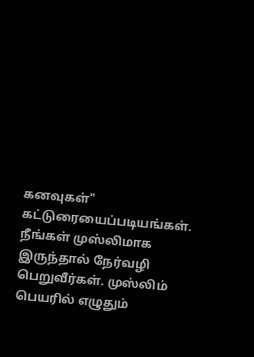கனவுகள்" கட்டுரையைப்படியங்கள். நீங்கள் முஸ்லிமாக இருந்தால் நேர்வழி பெறுவீர்கள். முஸ்லிம் பெயரில் எழுதும்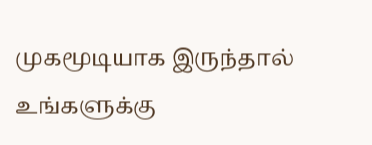முகமூடியாக இருந்தால் உங்களுக்கு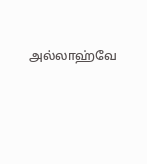அல்லாஹ்வே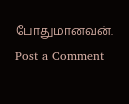போதுமானவன்.
Post a Comment